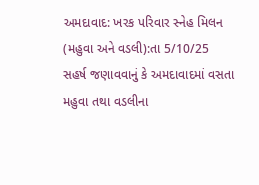અમદાવાદ: ખરક પરિવાર સ્નેહ મિલન (મહુવા અને વડલી):તા 5/10/25
સહર્ષ જણાવવાનું કે અમદાવાદમાં વસતા મહુવા તથા વડલીના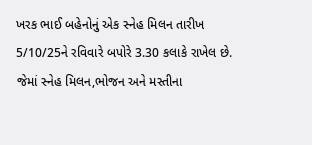ખરક ભાઈ બહેનોનું એક સ્નેહ મિલન તારીખ 5/10/25ને રવિવારે બપોરે 3.30 કલાકે રાખેલ છે. જેમાં સ્નેહ મિલન,ભોજન અને મસ્તીના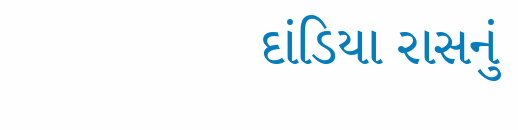દાંડિયા રાસનું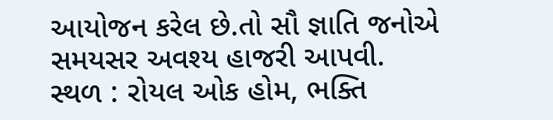આયોજન કરેલ છે.તો સૌ જ્ઞાતિ જનોએ સમયસર અવશ્ય હાજરી આપવી.
સ્થળ : રોયલ ઓક હોમ, ભક્તિ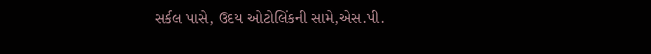સર્કલ પાસે, ઉદય ઓટોલિંકની સામે,એસ.પી.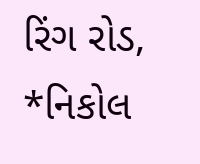રિંગ રોડ, *નિકોલ